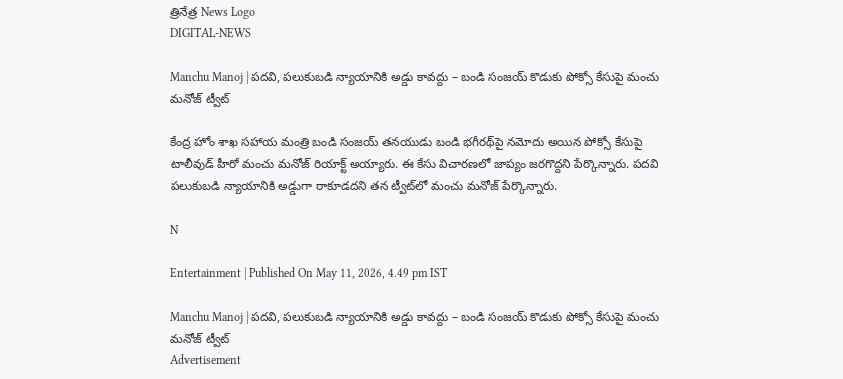త్రినేత్ర News Logo
DIGITAL-NEWS

Manchu Manoj | ప‌ద‌వి, ప‌లుకుబ‌డి న్యాయానికి అడ్డు కావ‌ద్దు – బండి సంజ‌య్ కొడుకు పోక్సో కేసుపై మంచు మ‌నోజ్ ట్వీట్

కేంద్ర హోం శాఖ స‌హాయ మంత్రి బండి సంజ‌య్ త‌న‌యుడు బండి భ‌గీర‌థ్‌పై న‌మోదు అయిన పోక్సో కేసుపై టాలీవుడ్ హీరో మంచు మ‌నోజ్ రియాక్ట్ అయ్యారు. ఈ కేసు విచార‌ణ‌లో జాప్యం జ‌ర‌గొద్ద‌ని పేర్కొన్నారు. ప‌ద‌వి ప‌లుకుబ‌డి న్యాయానికి అడ్డుగా రాకూడ‌ద‌ని త‌న ట్వీట్‌లో మంచు మ‌నోజ్ పేర్కొన్నారు.

N

Entertainment | Published On May 11, 2026, 4.49 pm IST

Manchu Manoj | ప‌ద‌వి, ప‌లుకుబ‌డి న్యాయానికి అడ్డు కావ‌ద్దు – బండి సంజ‌య్ కొడుకు పోక్సో కేసుపై మంచు మ‌నోజ్ ట్వీట్
Advertisement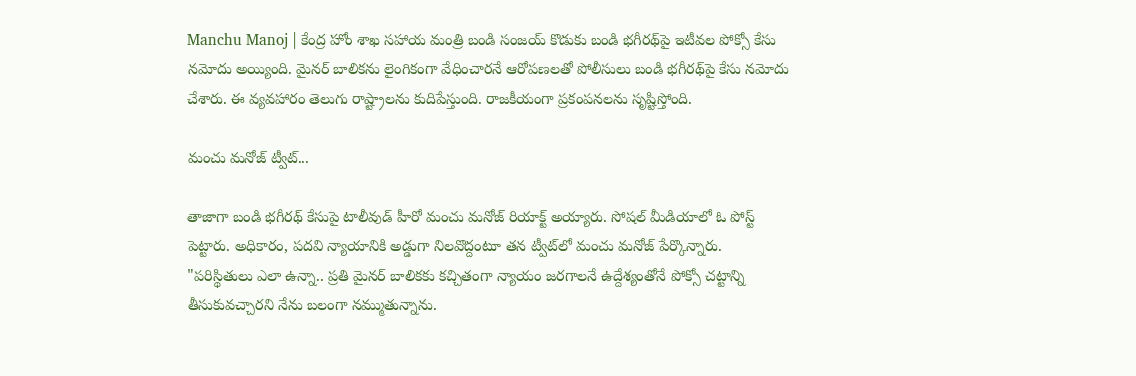Manchu Manoj | కేంద్ర‌ హోం శాఖ స‌హాయ మంత్రి బండి సంజ‌య్ కొడుకు బండి భ‌గీర‌థ్‌పై ఇటీవ‌ల‌ పోక్సో కేసు న‌మోదు అయ్యింది. మైన‌ర్ బాలిక‌ను లైంగికంగా వేధించార‌నే ఆరోప‌ణ‌ల‌తో పోలీసులు బండి భ‌గీర‌థ్‌పై కేసు న‌మోదు చేశారు. ఈ వ్య‌వ‌హారం తెలుగు రాష్ట్రాల‌ను కుదిపేస్తుంది. రాజ‌కీయంగా ప్ర‌కంప‌నలను సృష్టిస్తోంది.

మంచు మ‌నోజ్ ట్వీట్‌...

తాజాగా బండి భ‌గీర‌థ్ కేసుపై టాలీవుడ్ హీరో మంచు మ‌నోజ్ రియాక్ట్ అయ్యారు. సోష‌ల్ మీడియాలో ఓ పోస్ట్ పెట్టారు. అధికారం, ప‌ద‌వి న్యాయానికి అడ్డుగా నిల‌వొద్దంటూ త‌న ట్వీట్‌లో మంచు మ‌నోజ్ పేర్కొన్నారు.
"పరిస్థితులు ఎలా ఉన్నా.. ప్రతి మైనర్ బాలికకు కచ్చితంగా న్యాయం జరగాలనే ఉద్దేశ్యంతోనే పోక్సో చట్టాన్ని తీసుకువచ్చారని నేను బలంగా నమ్ముతున్నాను.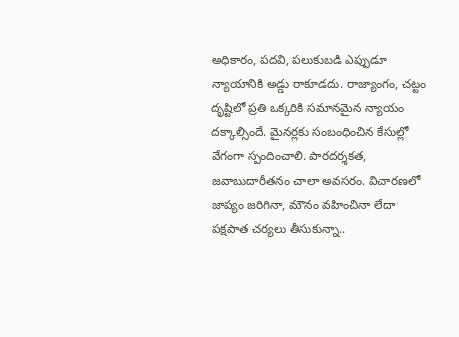అధికారం, పదవి, పలుకుబడి ఎప్పుడూ న్యాయానికి అడ్డు రాకూడదు. రాజ్యాంగం, చట్టం దృష్టిలో ప్ర‌తి ఒక్క‌రికి సమానమైన న్యాయం దక్కాల్సిందే. మైనర్లకు సంబంధించిన కేసుల్లో వేగంగా స్పందించాలి. పారదర్శకత, జవాబుదారీతనం చాలా అవసరం. విచారణలో జాప్యం జరిగినా, మౌనం వహించినా లేదా పక్షపాత చర్యలు తీసుకున్నా..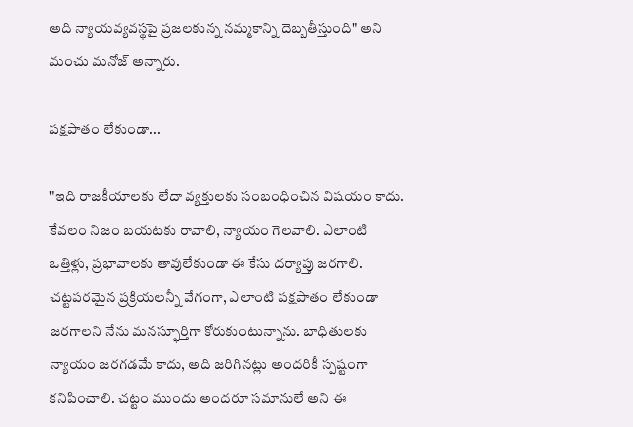అది న్యాయవ్యవస్థపై ప్రజలకున్న నమ్మకాన్ని దెబ్బతీస్తుంది" అని మంచు మ‌నోజ్ అన్నారు.

ప‌క్ష‌పాతం లేకుండా...

"ఇది రాజకీయాలకు లేదా వ్యక్తులకు సంబంధించిన విషయం కాదు. కేవలం నిజం బయటకు రావాలి, న్యాయం గెలవాలి. ఎలాంటి ఒత్తిళ్లు, ప్రభావాలకు తావులేకుండా ఈ కేసు దర్యాప్తు జ‌ర‌గాలి. చట్టపరమైన ప్రక్రియలన్నీ వేగంగా, ఎలాంటి ప‌క్ష‌పాతం లేకుండా జరగాలని నేను మనస్ఫూర్తిగా కోరుకుంటున్నాను. బాధితుల‌కు న్యాయం జరగడమే కాదు, అది జరిగినట్లు అందరికీ స్పష్టంగా కనిపించాలి. చట్టం ముందు అందరూ సమానులే అని ఈ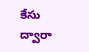కేసు ద్వారా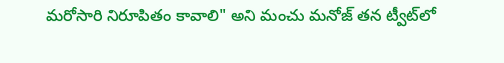మరోసారి నిరూపితం కావాలి" అని మంచు మ‌నోజ్ త‌న ట్వీట్‌లో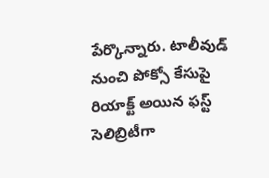పేర్కొన్నారు. టాలీవుడ్ నుంచి పోక్సో కేసుపై రియాక్ట్ అయిన ఫ‌స్ట్ సెలిబ్రిటీగా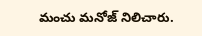మంచు మ‌నోజ్ నిలిచారు.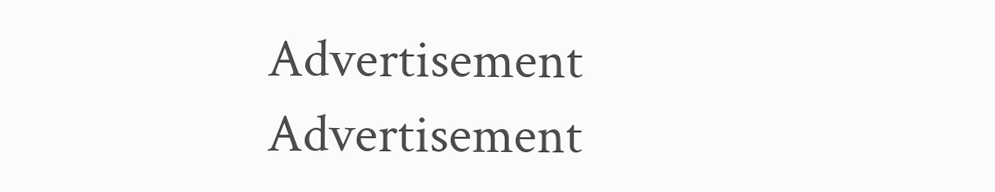Advertisement
Advertisement